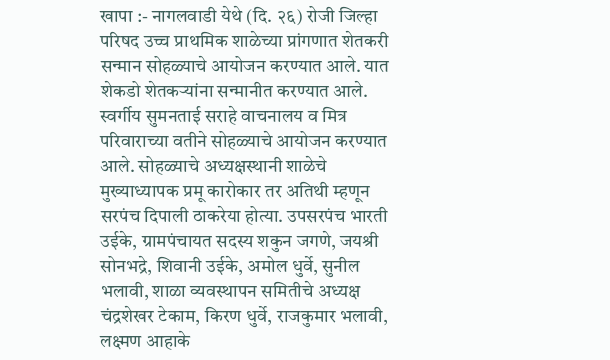खापा :- नागलवाडी येथे (दि. २६) रोजी जिल्हा परिषद उच्च प्राथमिक शाळेच्या प्रांगणात शेतकरी सन्मान सोहळ्याचे आयोजन करण्यात आले. यात शेकडो शेतकऱ्यांना सन्मानीत करण्यात आले.
स्वर्गीय सुमनताई सराहे वाचनालय व मित्र परिवाराच्या वतीने सोहळ्याचे आयोजन करण्यात आले. सोहळ्याचे अध्यक्षस्थानी शाळेचे मुख्याध्यापक प्रमू कारोकार तर अतिथी म्हणून सरपंच दिपाली ठाकरेया होत्या. उपसरपंच भारती उईके, ग्रामपंचायत सदस्य शकुन जगणे, जयश्री सोनभद्रे, शिवानी उईके, अमोल धुर्वे, सुनील भलावी, शाळा व्यवस्थापन समितीचे अध्यक्ष चंद्रशेखर टेकाम, किरण धुर्वे, राजकुमार भलावी, लक्ष्मण आहाके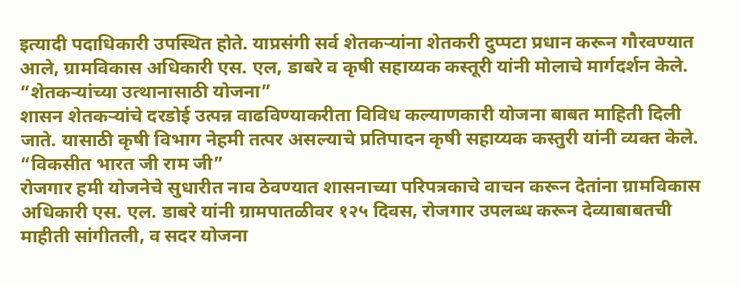इत्यादी पदाधिकारी उपस्थित होते. याप्रसंगी सर्व शेतकऱ्यांना शेतकरी दुप्पटा प्रधान करून गौरवण्यात आले, ग्रामविकास अधिकारी एस. एल, डाबरे व कृषी सहाय्यक कस्तूरी यांनी मोलाचे मार्गदर्शन केले.
“शेतकऱ्यांच्या उत्थानासाठी योजना”
शासन शेतकऱ्यांचे दरडोई उत्पन्न वाढविण्याकरीता विविध कल्याणकारी योजना बाबत माहिती दिली जाते. यासाठी कृषी विभाग नेहमी तत्पर असल्याचे प्रतिपादन कृषी सहाय्यक कस्तुरी यांनी व्यक्त केले.
“विकसीत भारत जी राम जी”
रोजगार हमी योजनेचे सुधारीत नाव ठेवण्यात शासनाच्या परिपत्रकाचे वाचन करून देतांना ग्रामविकास अधिकारी एस. एल. डाबरे यांनी ग्रामपातळीवर १२५ दिवस, रोजगार उपलब्ध करून देव्याबाबतची माहीती सांगीतली, व सदर योजना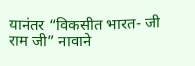यानंतर “विकसीत भारत- जी राम जी” नावाने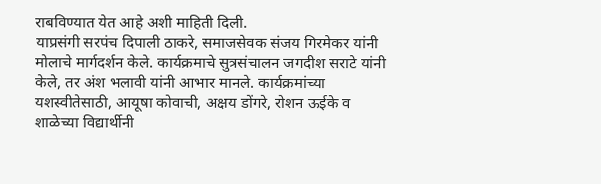राबविण्यात येत आहे अशी माहिती दिली.
याप्रसंगी सरपंच दिपाली ठाकरे, समाजसेवक संजय गिरमेकर यांनी मोलाचे मार्गदर्शन केले. कार्यक्रमाचे सुत्रसंचालन जगदीश सराटे यांनी केले, तर अंश भलावी यांनी आभार मानले. कार्यक्रमांच्या यशस्वीतेसाठी, आयूषा कोवाची, अक्षय डोंगरे, रोशन ऊईके व शाळेच्या विद्यार्थीनी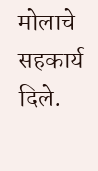मोलाचे सहकार्य दिले.